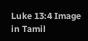Luke 13:4 Image in Tamil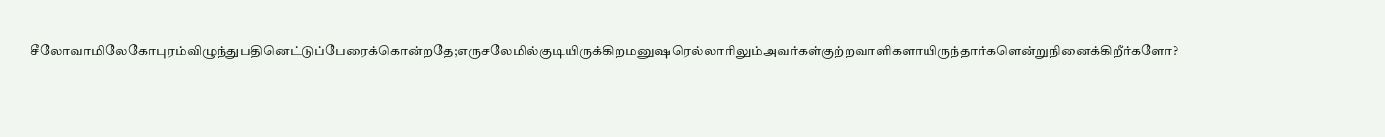சீலோவாமிலேகோபுரம்விழுந்துபதினெட்டுப்பேரைக்கொன்றதே;எருசலேமில்குடியிருக்கிறமனுஷரெல்லாரிலும்அவர்கள்குற்றவாளிகளாயிருந்தார்களென்றுநினைக்கிறீர்களோ?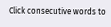Click consecutive words to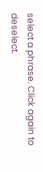select a phrase. Click again to deselect.